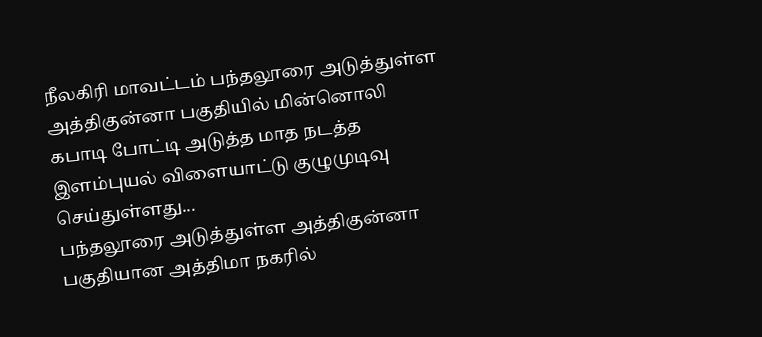நீலகிரி மாவட்டம் பந்தலூரை அடுத்துள்ள அத்திகுன்னா பகுதியில் மின்னொலி கபாடி போட்டி அடுத்த மாத நடத்த இளம்புயல் விளையாட்டு குழுமுடிவு செய்துள்ளது...
பந்தலூரை அடுத்துள்ள அத்திகுன்னா பகுதியான அத்திமா நகரில்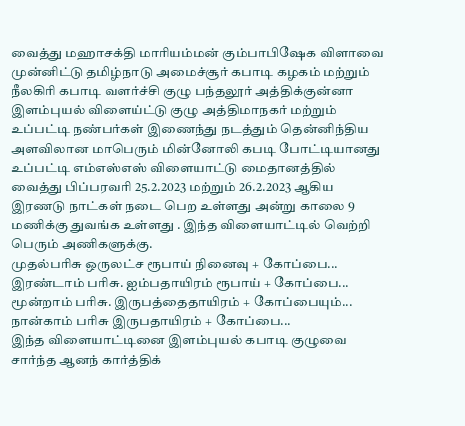வைத்து மஹாசக்தி மாரியம்மன் கும்பாபிஷேக விளாவை முன்னிட்டு தமிழ்நாடு அமைச்சூர் கபாடி கழகம் மற்றும் நீலகிரி கபாடி வளர்ச்சி குழு பந்தலூர் அத்திக்குன்னா இளம்புயல் விளைய்ட்டு குழு அத்திமாநகர் மற்றும் உப்பட்டி நண்பர்கள் இணைந்து நடத்தும் தென்னிந்திய அளவிலான மாபெரும் மின்னோலி கபடி போட்டியானது உப்பட்டி எம்எஸ்எஸ் விளையாட்டு மைதானத்தில் வைத்து பிப்பரவரி 25.2.2023 மற்றும் 26.2.2023 ஆகிய இரணடு நாட்கள் நடை பெற உள்ளது அன்று காலை 9 மணிக்கு துவங்க உள்ளது . இந்த விளையாட்டில் வெற்றி பெரும் அணிகளுக்கு.
முதல்பரிசு ஒருலட்ச ரூபாய் நினைவு + கோப்பை...
இரண்டாம் பரிசு. ஐம்பதாயிரம் ரூபாய் + கோப்பை...
மூன்றாம் பரிசு. இருபத்தைதாயிரம் + கோப்பையும்...
நான்காம் பரிசு இருபதாயிரம் + கோப்பை...
இந்த விளையாட்டினை இளம்புயல் கபாடி குழுவை சார்ந்த ஆனந் கார்த்திக்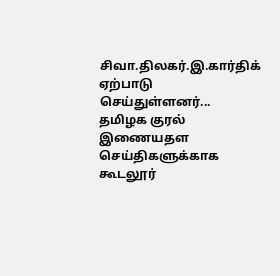சிவா.திலகர்.இ.கார்திக் ஏற்பாடு செய்துள்ளனர்...
தமிழக குரல் இணையதள செய்திகளுக்காக கூடலூர்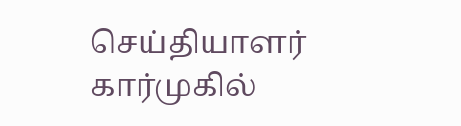செய்தியாளர் கார்முகில்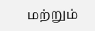மற்றும்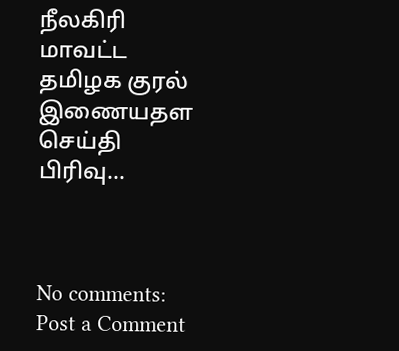நீலகிரி மாவட்ட தமிழக குரல் இணையதள செய்தி பிரிவு...



No comments:
Post a Comment